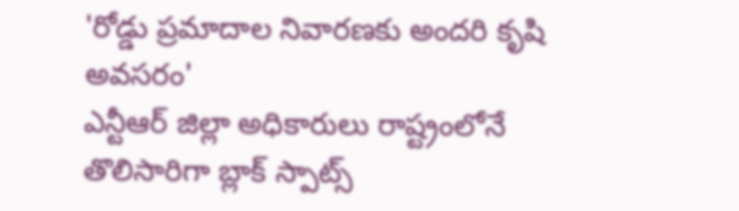'రోడ్డు ప్రమాదాల నివారణకు అందరి కృషి అవసరం'
ఎన్టీఆర్ జిల్లా అధికారులు రాష్ట్రంలోనే తొలిసారిగా బ్లాక్ స్పాట్స్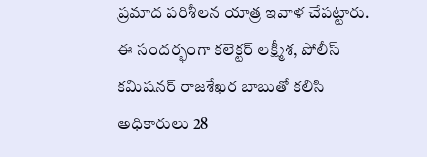ప్రమాద పరిశీలన యాత్ర ఇవాళ చేపట్టారు. ఈ సందర్భంగా కలెక్టర్ లక్ష్మీశ, పోలీస్ కమిషనర్ రాజశేఖర బాబుతో కలిసి అధికారులు 28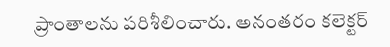ప్రాంతాలను పరిశీలించారు. అనంతరం కలెక్టర్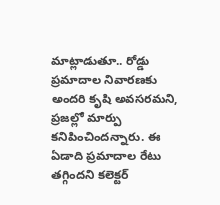మాట్లాడుతూ.. రోడ్డు ప్రమాదాల నివారణకు అందరి కృషి అవసరమని, ప్రజల్లో మార్పు కనిపించిందన్నారు. ఈ ఏడాది ప్రమాదాల రేటు తగ్గిందని కలెక్టర్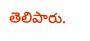తెలిపారు.